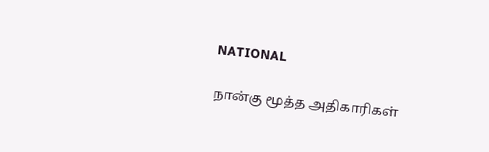NATIONAL

நான்கு மூத்த அதிகாரிகள்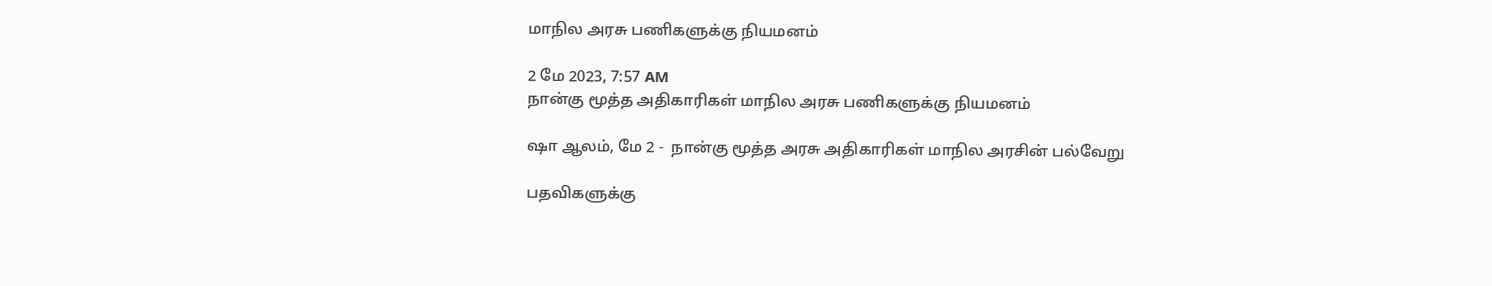மாநில அரசு பணிகளுக்கு நியமனம்

2 மே 2023, 7:57 AM
நான்கு மூத்த அதிகாரிகள் மாநில அரசு பணிகளுக்கு நியமனம்

ஷா ஆலம், மே 2 -  நான்கு மூத்த அரசு அதிகாரிகள் மாநில அரசின் பல்வேறு

பதவிகளுக்கு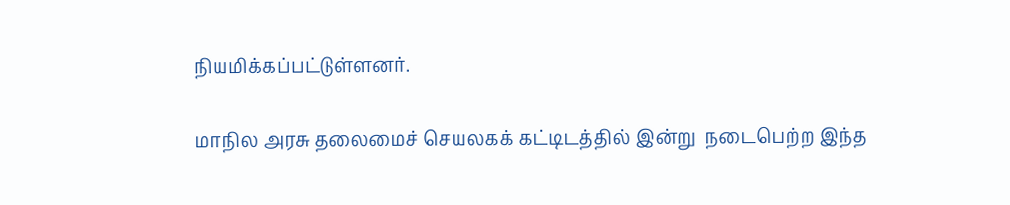நியமிக்கப்பட்டுள்ளனர்.

மாநில அரசு தலைமைச் செயலகக் கட்டிடத்தில் இன்று  நடைபெற்ற இந்த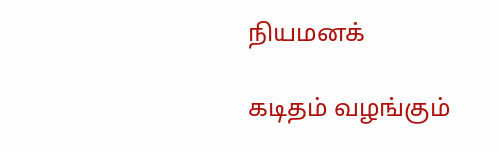நியமனக்

கடிதம் வழங்கும்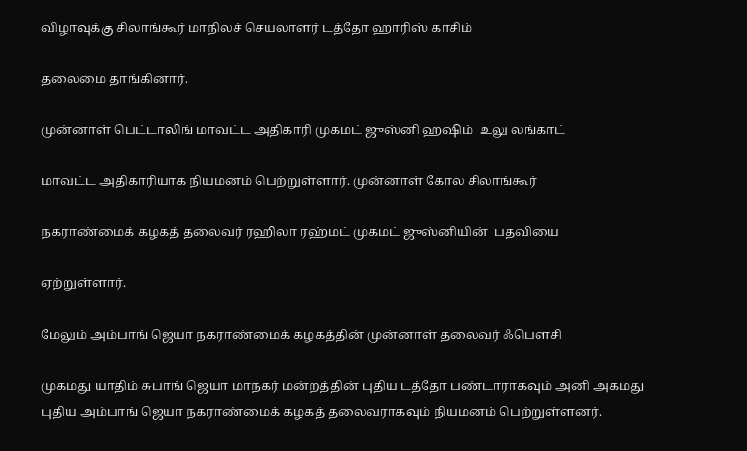விழாவுக்கு சிலாங்கூர் மாநிலச் செயலாளர் டத்தோ ஹாரிஸ் காசிம்

தலைமை தாங்கினார்.

முன்னாள் பெட்டாலிங் மாவட்ட அதிகாரி முகமட் ஜுஸ்னி ஹஷிம்  உலு லங்காட்

மாவட்ட அதிகாரியாக நியமனம் பெற்றுள்ளார். முன்னாள் கோல சிலாங்கூர்

நகராண்மைக் கழகத் தலைவர் ரஹிலா ரஹ்மட் முகமட் ஜுஸ்னியின்  பதவியை

ஏற்றுள்ளார்.

மேலும் அம்பாங் ஜெயா நகராண்மைக் கழகத்தின் முன்னாள் தலைவர் ஃபௌசி

முகமது யாதிம் சுபாங் ஜெயா மாநகர் மன்றத்தின் புதிய டத்தோ பண்டாராகவும் அனி அகமது புதிய அம்பாங் ஜெயா நகராண்மைக் கழகத் தலைவராகவும் நியமனம் பெற்றுள்ளனர்.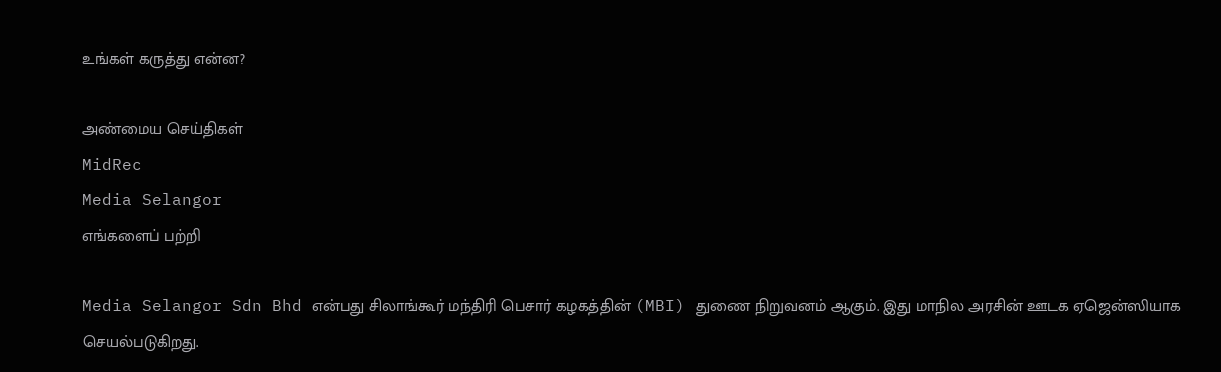உங்கள் கருத்து என்ன?

அண்மைய செய்திகள்
MidRec
Media Selangor
எங்களைப் பற்றி

Media Selangor Sdn Bhd என்பது சிலாங்கூர் மந்திரி பெசார் கழகத்தின் (MBI) துணை நிறுவனம் ஆகும். இது மாநில அரசின் ஊடக ஏஜென்ஸியாக செயல்படுகிறது.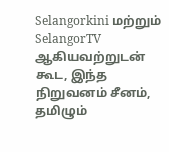Selangorkini மற்றும் SelangorTV ஆகியவற்றுடன் கூட, இந்த நிறுவனம் சீனம், தமிழும்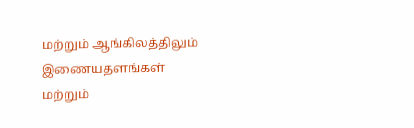மற்றும் ஆங்கிலத்திலும் இணையதளங்கள் மற்றும்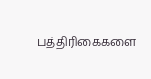பத்திரிகைகளை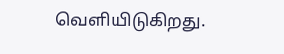வெளியிடுகிறது.